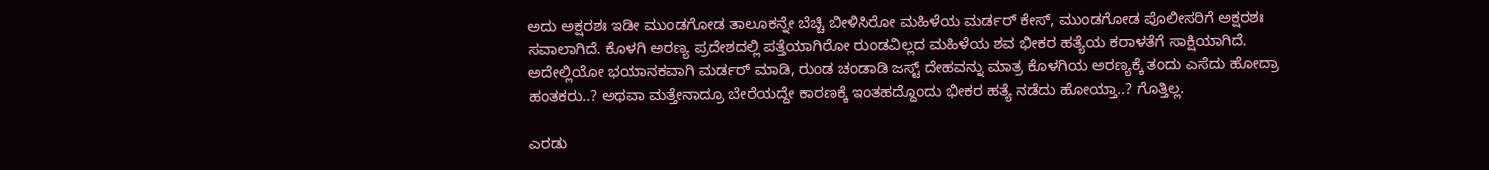ಅದು ಅಕ್ಷರಶಃ ಇಡೀ ಮುಂಡಗೋಡ ತಾಲೂಕನ್ನೇ ಬೆಚ್ಚಿ ಬೀಳಿಸಿರೋ ಮಹಿಳೆಯ ಮರ್ಡರ್ ಕೇಸ್, ಮುಂಡಗೋಡ ಪೊಲೀಸರಿಗೆ ಅಕ್ಷರಶಃ ಸವಾಲಾಗಿದೆ. ಕೊಳಗಿ ಅರಣ್ಯ ಪ್ರದೇಶದಲ್ಲಿ ಪತ್ತೆಯಾಗಿರೋ ರುಂಡವಿಲ್ಲದ ಮಹಿಳೆಯ ಶವ ಭೀಕರ ಹತ್ಯೆಯ ಕರಾಳತೆಗೆ ಸಾಕ್ಷಿಯಾಗಿದೆ. ಅದೇಲ್ಲಿಯೋ ಭಯಾನಕವಾಗಿ ಮರ್ಡರ್ ಮಾಡಿ, ರುಂಡ ಚಂಡಾಡಿ ಜಸ್ಟ್ ದೇಹವನ್ನು ಮಾತ್ರ ಕೊಳಗಿಯ ಅರಣ್ಯಕ್ಕೆ ತಂದು ಎಸೆದು ಹೋದ್ರಾ ಹಂತಕರು..? ಅಥವಾ ಮತ್ತೇನಾದ್ರೂ ಬೇರೆಯದ್ದೇ ಕಾರಣಕ್ಕೆ ಇಂತಹದ್ದೊಂದು ಭೀಕರ ಹತ್ಯೆ ನಡೆದು ಹೋಯ್ತಾ..? ಗೊತ್ತಿಲ್ಲ.

ಎರಡು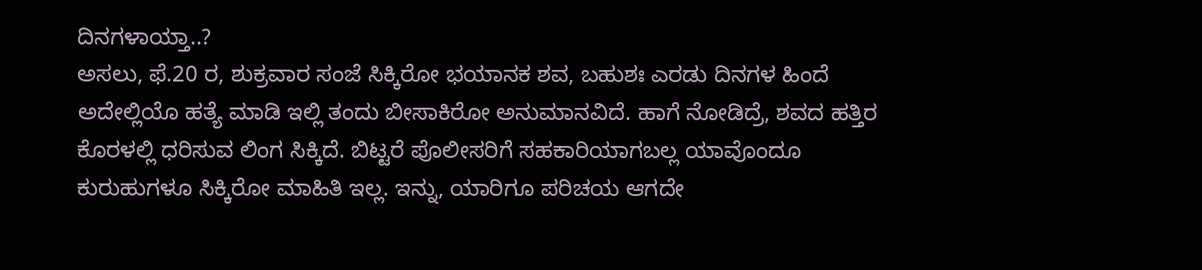ದಿನಗಳಾಯ್ತಾ..?
ಅಸಲು, ಫೆ.20 ರ, ಶುಕ್ರವಾರ ಸಂಜೆ ಸಿಕ್ಕಿರೋ ಭಯಾನಕ ಶವ, ಬಹುಶಃ ಎರಡು ದಿನಗಳ ಹಿಂದೆ ಅದೇಲ್ಲಿಯೊ ಹತ್ಯೆ ಮಾಡಿ ಇಲ್ಲಿ ತಂದು ಬೀಸಾಕಿರೋ ಅನುಮಾನವಿದೆ. ಹಾಗೆ ನೋಡಿದ್ರೆ, ಶವದ ಹತ್ತಿರ ಕೊರಳಲ್ಲಿ ಧರಿಸುವ ಲಿಂಗ ಸಿಕ್ಕಿದೆ. ಬಿಟ್ಟರೆ ಪೊಲೀಸರಿಗೆ ಸಹಕಾರಿಯಾಗಬಲ್ಲ ಯಾವೊಂದೂ ಕುರುಹುಗಳೂ ಸಿಕ್ಕಿರೋ ಮಾಹಿತಿ ಇಲ್ಲ. ಇನ್ನು, ಯಾರಿಗೂ ಪರಿಚಯ ಆಗದೇ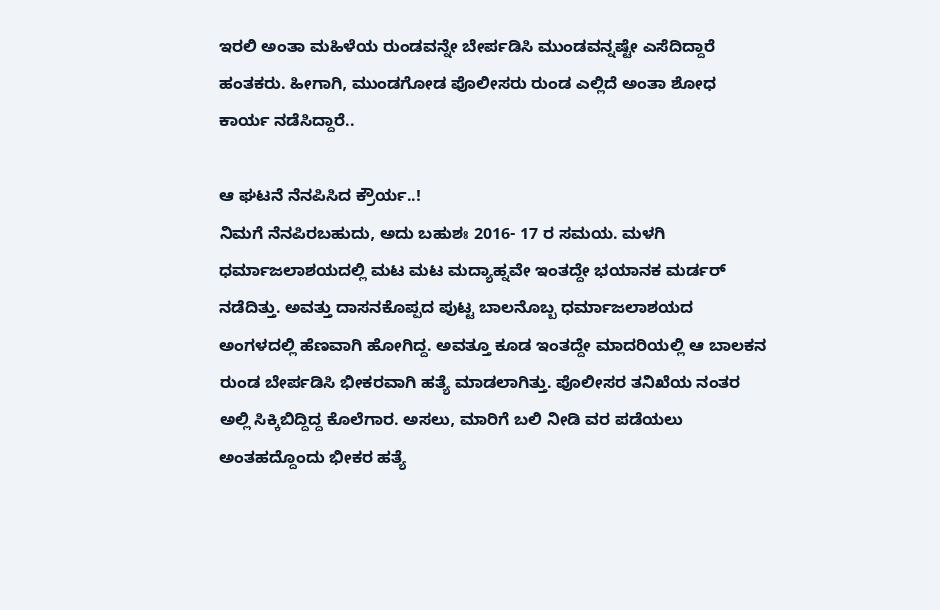ಇರಲಿ ಅಂತಾ ಮಹಿಳೆಯ ರುಂಡವನ್ನೇ ಬೇರ್ಪಡಿಸಿ ಮುಂಡವನ್ನಷ್ಟೇ ಎಸೆದಿದ್ದಾರೆ ಹಂತಕರು. ಹೀಗಾಗಿ, ಮುಂಡಗೋಡ ಪೊಲೀಸರು ರುಂಡ ಎಲ್ಲಿದೆ ಅಂತಾ ಶೋಧ ಕಾರ್ಯ ನಡೆಸಿದ್ದಾರೆ..

ಆ ಘಟನೆ ನೆನಪಿಸಿದ ಕ್ರೌರ್ಯ..!
ನಿಮಗೆ ನೆನಪಿರಬಹುದು, ಅದು ಬಹುಶಃ 2016- 17 ರ ಸಮಯ. ಮಳಗಿ ಧರ್ಮಾಜಲಾಶಯದಲ್ಲಿ ಮಟ ಮಟ ಮದ್ಯಾಹ್ನವೇ ಇಂತದ್ದೇ ಭಯಾನಕ ಮರ್ಡರ್ ನಡೆದಿತ್ತು. ಅವತ್ತು ದಾಸನಕೊಪ್ಪದ ಪುಟ್ಟ ಬಾಲನೊಬ್ಬ ಧರ್ಮಾಜಲಾಶಯದ ಅಂಗಳದಲ್ಲಿ ಹೆಣವಾಗಿ ಹೋಗಿದ್ದ. ಅವತ್ತೂ ಕೂಡ ಇಂತದ್ದೇ ಮಾದರಿಯಲ್ಲಿ ಆ ಬಾಲಕನ ರುಂಡ ಬೇರ್ಪಡಿಸಿ ಭೀಕರವಾಗಿ ಹತ್ಯೆ ಮಾಡಲಾಗಿತ್ತು. ಪೊಲೀಸರ ತನಿಖೆಯ ನಂತರ ಅಲ್ಲಿ ಸಿಕ್ಕಿಬಿದ್ದಿದ್ದ ಕೊಲೆಗಾರ. ಅಸಲು, ಮಾರಿಗೆ ಬಲಿ ನೀಡಿ ವರ ಪಡೆಯಲು ಅಂತಹದ್ದೊಂದು ಭೀಕರ ಹತ್ಯೆ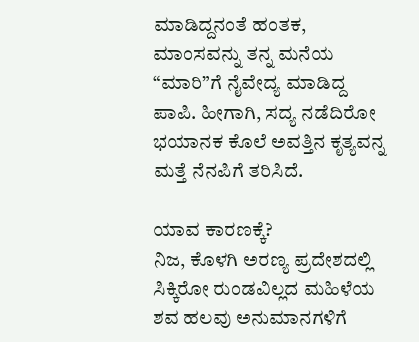ಮಾಡಿದ್ದನಂತೆ ಹಂತಕ, ಮಾಂಸವನ್ನು ತನ್ನ ಮನೆಯ “ಮಾರಿ”ಗೆ ನೈವೇದ್ಯ ಮಾಡಿದ್ದ ಪಾಪಿ. ಹೀಗಾಗಿ, ಸದ್ಯ ನಡೆದಿರೋ ಭಯಾನಕ ಕೊಲೆ ಅವತ್ತಿನ ಕೃತ್ಯವನ್ನ ಮತ್ತೆ ನೆನಪಿಗೆ ತರಿಸಿದೆ.

ಯಾವ ಕಾರಣಕ್ಕೆ?
ನಿಜ, ಕೊಳಗಿ ಅರಣ್ಯ ಪ್ರದೇಶದಲ್ಲಿ ಸಿಕ್ಕಿರೋ ರುಂಡವಿಲ್ಲದ ಮಹಿಳೆಯ ಶವ ಹಲವು ಅನುಮಾನಗಳಿಗೆ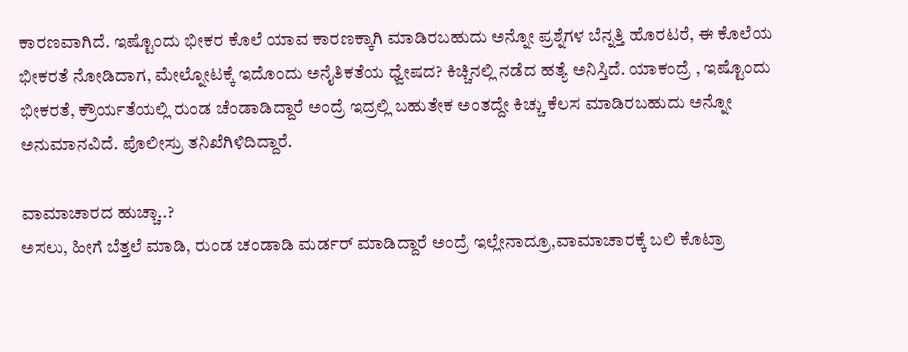ಕಾರಣವಾಗಿದೆ. ಇಷ್ಟೊಂದು ಭೀಕರ ಕೊಲೆ ಯಾವ ಕಾರಣಕ್ಕಾಗಿ ಮಾಡಿರಬಹುದು ಅನ್ನೋ ಪ್ರಶ್ನೆಗಳ ಬೆನ್ನತ್ತಿ ಹೊರಟರೆ, ಈ ಕೊಲೆಯ ಭೀಕರತೆ ನೋಡಿದಾಗ, ಮೇಲ್ನೋಟಕ್ಕೆ ಇದೊಂದು ಅನೈತಿಕತೆಯ ಧ್ವೇಷದ? ಕಿಚ್ಚಿನಲ್ಲಿ ನಡೆದ ಹತ್ಯೆ ಅನಿಸ್ತಿದೆ. ಯಾಕಂದ್ರೆ , ಇಷ್ಟೊಂದು ಭೀಕರತೆ, ಕ್ರೌರ್ಯತೆಯಲ್ಲಿ ರುಂಡ ಚೆಂಡಾಡಿದ್ದಾರೆ ಅಂದ್ರೆ ಇದ್ರಲ್ಲಿ ಬಹುತೇಕ ಅಂತದ್ದೇ ಕಿಚ್ಚು ಕೆಲಸ ಮಾಡಿರಬಹುದು ಅನ್ನೋ ಅನುಮಾನವಿದೆ. ಪೊಲೀಸ್ರು ತನಿಖೆಗಿಳಿದಿದ್ದಾರೆ.

ವಾಮಾಚಾರದ ಹುಚ್ಚಾ..?
ಅಸಲು, ಹೀಗೆ ಬೆತ್ತಲೆ ಮಾಡಿ, ರುಂಡ ಚಂಡಾಡಿ ಮರ್ಡರ್ ಮಾಡಿದ್ದಾರೆ ಅಂದ್ರೆ ಇಲ್ಲೇನಾದ್ರೂ,ವಾಮಾಚಾರಕ್ಕೆ ಬಲಿ ಕೊಟ್ರಾ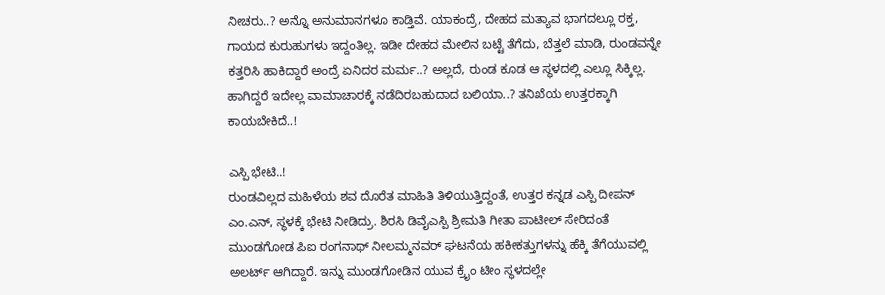ನೀಚರು..? ಅನ್ನೊ ಅನುಮಾನಗಳೂ ಕಾಡ್ತಿವೆ. ಯಾಕಂದ್ರೆ, ದೇಹದ ಮತ್ಯಾವ ಭಾಗದಲ್ಲೂ ರಕ್ತ, ಗಾಯದ ಕುರುಹುಗಳು ಇದ್ದಂತಿಲ್ಲ. ಇಡೀ ದೇಹದ ಮೇಲಿನ ಬಟ್ಟೆ ತೆಗೆದು, ಬೆತ್ತಲೆ ಮಾಡಿ, ರುಂಡವನ್ನೇ ಕತ್ತರಿಸಿ ಹಾಕಿದ್ದಾರೆ ಅಂದ್ರೆ ಏನಿದರ ಮರ್ಮ..? ಅಲ್ಲದೆ, ರುಂಡ ಕೂಡ ಆ ಸ್ಥಳದಲ್ಲಿ ಎಲ್ಲೂ ಸಿಕ್ಕಿಲ್ಲ. ಹಾಗಿದ್ದರೆ ಇದೇಲ್ಲ ವಾಮಾಚಾರಕ್ಕೆ ನಡೆದಿರಬಹುದಾದ ಬಲಿಯಾ..? ತನಿಖೆಯ ಉತ್ತರಕ್ಕಾಗಿ ಕಾಯಬೇಕಿದೆ..!

ಎಸ್ಪಿ ಭೇಟಿ..!
ರುಂಡವಿಲ್ಲದ ಮಹಿಳೆಯ ಶವ ದೊರೆತ ಮಾಹಿತಿ ತಿಳಿಯುತ್ತಿದ್ದಂತೆ, ಉತ್ತರ ಕನ್ನಡ ಎಸ್ಪಿ ದೀಪನ್ ಎಂ.ಎನ್, ಸ್ಥಳಕ್ಕೆ ಭೇಟಿ ನೀಡಿದ್ರು. ಶಿರಸಿ ಡಿವೈಎಸ್ಪಿ ಶ್ರೀಮತಿ ಗೀತಾ ಪಾಟೀಲ್ ಸೇರಿದಂತೆ ಮುಂಡಗೋಡ ಪಿಐ ರಂಗನಾಥ್ ನೀಲಮ್ಮನವರ್ ಘಟನೆಯ ಹಕೀಕತ್ತುಗಳನ್ನು ಹೆಕ್ಕಿ ತೆಗೆಯುವಲ್ಲಿ ಅಲರ್ಟ್ ಆಗಿದ್ದಾರೆ. ಇನ್ನು ಮುಂಡಗೋಡಿನ ಯುವ ಕ್ರೈಂ ಟೀಂ ಸ್ಥಳದಲ್ಲೇ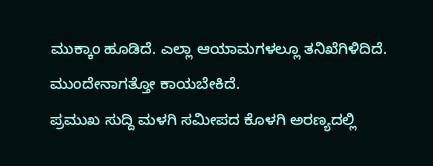ಮುಕ್ಕಾಂ ಹೂಡಿದೆ. ಎಲ್ಲಾ ಆಯಾಮಗಳಲ್ಲೂ ತನಿಖೆಗಿಳಿದಿದೆ. ಮುಂದೇನಾಗತ್ತೋ ಕಾಯಬೇಕಿದೆ.
ಪ್ರಮುಖ ಸುದ್ದಿ ಮಳಗಿ ಸಮೀಪದ ಕೊಳಗಿ ಅರಣ್ಯದಲ್ಲಿ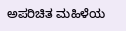ಅಪರಿಚಿತ ಮಹಿಳೆಯ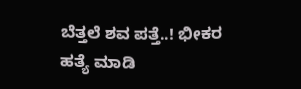ಬೆತ್ತಲೆ ಶವ ಪತ್ತೆ..! ಭೀಕರ ಹತ್ಯೆ ಮಾಡಿ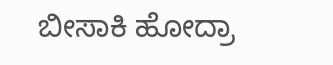ಬೀಸಾಕಿ ಹೋದ್ರಾ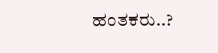ಹಂತಕರು..?